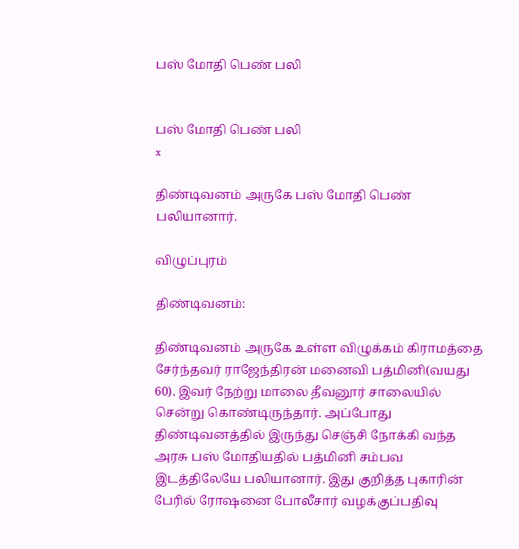பஸ் மோதி பெண் பலி


பஸ் மோதி பெண் பலி
x

திண்டிவனம் அருகே பஸ் மோதி பெண் பலியானார்.

விழுப்புரம்

திண்டிவனம்:

திண்டிவனம் அருகே உள்ள விழுக்கம் கிராமத்தை சேர்ந்தவர் ராஜேந்திரன் மனைவி பத்மினி(வயது 60). இவர் நேற்று மாலை தீவனூர் சாலையில் சென்று கொண்டிருந்தார். அப்போது திண்டிவனத்தில் இருந்து செஞ்சி நோக்கி வந்த அரசு பஸ் மோதியதில் பத்மினி சம்பவ இடத்திலேயே பலியானார். இது குறித்த புகாரின் பேரில் ரோஷனை போலீசார் வழக்குப்பதிவு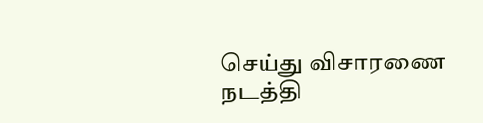செய்து விசாரணை நடத்தி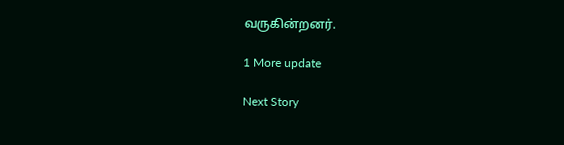வருகின்றனர்.

1 More update

Next Story